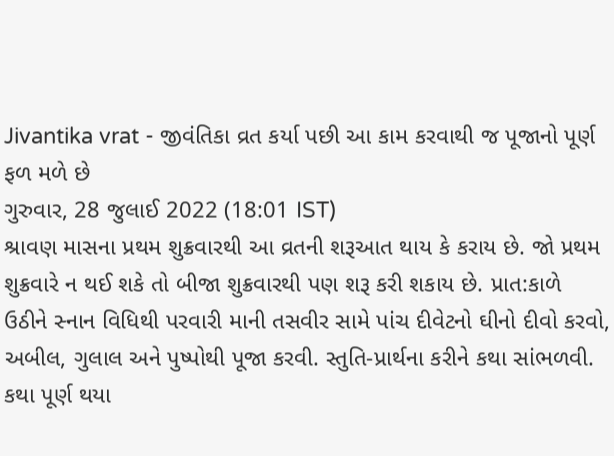Jivantika vrat - જીવંતિકા વ્રત કર્યા પછી આ કામ કરવાથી જ પૂજાનો પૂર્ણ ફળ મળે છે
ગુરુવાર, 28 જુલાઈ 2022 (18:01 IST)
શ્રાવણ માસના પ્રથમ શુક્રવારથી આ વ્રતની શરૂઆત થાય કે કરાય છે. જો પ્રથમ શુક્રવારે ન થઈ શકે તો બીજા શુક્રવારથી પણ શરૂ કરી શકાય છે. પ્રાત:કાળે ઉઠીને સ્નાન વિધિથી પરવારી માની તસવીર સામે પાંચ દીવેટનો ઘીનો દીવો કરવો, અબીલ, ગુલાલ અને પુષ્પોથી પૂજા કરવી. સ્તુતિ-પ્રાર્થના કરીને કથા સાંભળવી. કથા પૂર્ણ થયા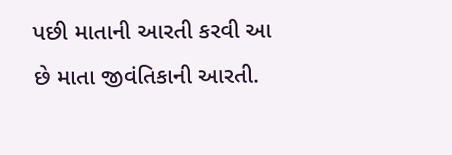પછી માતાની આરતી કરવી આ છે માતા જીવંતિકાની આરતી.